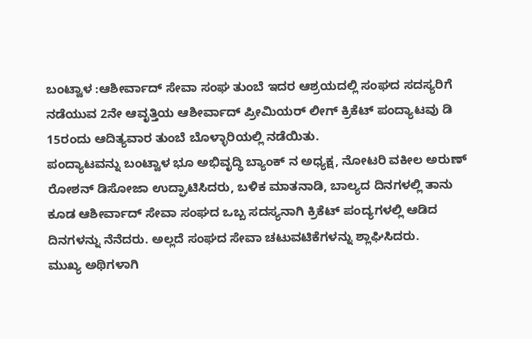ಬಂಟ್ವಾಳ :ಆಶೀರ್ವಾದ್ ಸೇವಾ ಸಂಘ ತುಂಬೆ ಇದರ ಆಶ್ರಯದಲ್ಲಿ ಸಂಘದ ಸದಸ್ಯರಿಗೆ ನಡೆಯುವ 2ನೇ ಆವೃತ್ತಿಯ ಆಶೀರ್ವಾದ್ ಪ್ರೀಮಿಯರ್ ಲೀಗ್ ಕ್ರಿಕೆಟ್ ಪಂದ್ಯಾಟವು ಡಿ 15ರಂದು ಆದಿತ್ಯವಾರ ತುಂಬೆ ಬೊಳ್ಳಾರಿಯಲ್ಲಿ ನಡೆಯಿತು.
ಪಂದ್ಯಾಟವನ್ನು ಬಂಟ್ವಾಳ ಭೂ ಅಭಿವೃದ್ಧಿ ಬ್ಯಾಂಕ್ ನ ಅಧ್ಯಕ್ಷ, ನೋಟರಿ ವಕೀಲ ಅರುಣ್ ರೋಶನ್ ಡಿಸೋಜಾ ಉದ್ಘಾಟಿಸಿದರು, ಬಳಿಕ ಮಾತನಾಡಿ, ಬಾಲ್ಯದ ದಿನಗಳಲ್ಲಿ ತಾನು ಕೂಡ ಆಶೀರ್ವಾದ್ ಸೇವಾ ಸಂಘದ ಒಬ್ಬ ಸದಸ್ಯನಾಗಿ ಕ್ರಿಕೆಟ್ ಪಂದ್ಯಗಳಲ್ಲಿ ಆಡಿದ ದಿನಗಳನ್ನು ನೆನೆದರು. ಅಲ್ಲದೆ ಸಂಘದ ಸೇವಾ ಚಟುವಟಿಕೆಗಳನ್ನು ಶ್ಲಾಘಿಸಿದರು.
ಮುಖ್ಯ ಅಥಿಗಳಾಗಿ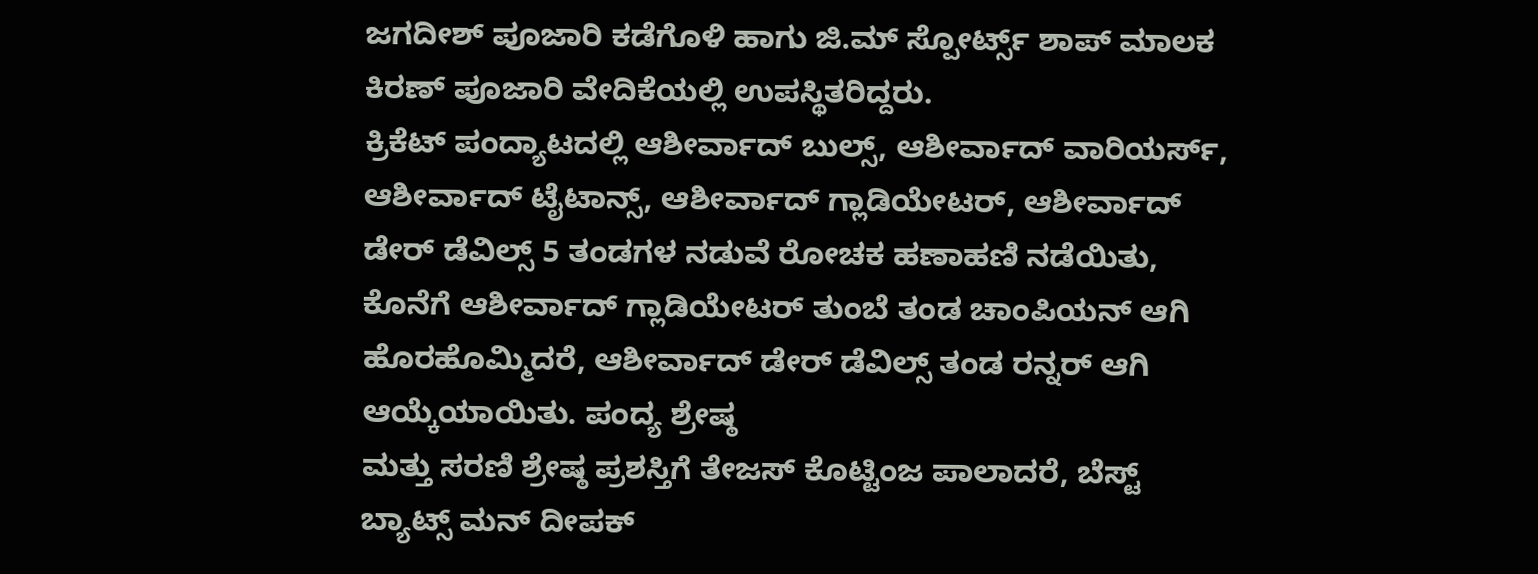ಜಗದೀಶ್ ಪೂಜಾರಿ ಕಡೆಗೊಳಿ ಹಾಗು ಜಿ.ಮ್ ಸ್ಪೋರ್ಟ್ಸ್ ಶಾಪ್ ಮಾಲಕ ಕಿರಣ್ ಪೂಜಾರಿ ವೇದಿಕೆಯಲ್ಲಿ ಉಪಸ್ಥಿತರಿದ್ದರು.
ಕ್ರಿಕೆಟ್ ಪಂದ್ಯಾಟದಲ್ಲಿ ಆಶೀರ್ವಾದ್ ಬುಲ್ಸ್, ಆಶೀರ್ವಾದ್ ವಾರಿಯರ್ಸ್, ಆಶೀರ್ವಾದ್ ಟೈಟಾನ್ಸ್, ಆಶೀರ್ವಾದ್ ಗ್ಲಾಡಿಯೇಟರ್, ಆಶೀರ್ವಾದ್ ಡೇರ್ ಡೆವಿಲ್ಸ್ 5 ತಂಡಗಳ ನಡುವೆ ರೋಚಕ ಹಣಾಹಣಿ ನಡೆಯಿತು, ಕೊನೆಗೆ ಆಶೀರ್ವಾದ್ ಗ್ಲಾಡಿಯೇಟರ್ ತುಂಬೆ ತಂಡ ಚಾಂಪಿಯನ್ ಆಗಿ ಹೊರಹೊಮ್ಮಿದರೆ, ಆಶೀರ್ವಾದ್ ಡೇರ್ ಡೆವಿಲ್ಸ್ ತಂಡ ರನ್ನರ್ ಆಗಿ ಆಯ್ಕೆಯಾಯಿತು. ಪಂದ್ಯ ಶ್ರೇಷ್ಠ
ಮತ್ತು ಸರಣಿ ಶ್ರೇಷ್ಠ ಪ್ರಶಸ್ತಿಗೆ ತೇಜಸ್ ಕೊಟ್ಟಿಂಜ ಪಾಲಾದರೆ, ಬೆಸ್ಟ್ ಬ್ಯಾಟ್ಸ್ ಮನ್ ದೀಪಕ್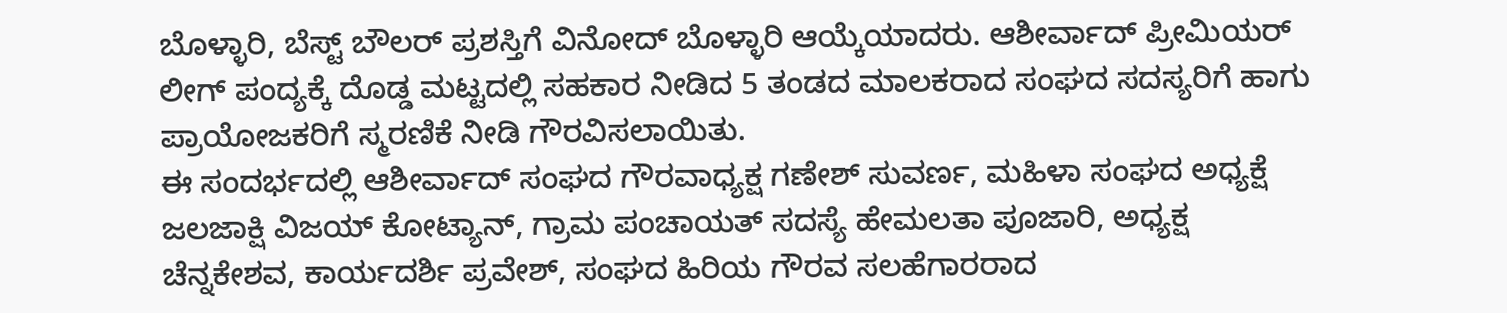ಬೊಳ್ಳಾರಿ, ಬೆಸ್ಟ್ ಬೌಲರ್ ಪ್ರಶಸ್ತಿಗೆ ವಿನೋದ್ ಬೊಳ್ಳಾರಿ ಆಯ್ಕೆಯಾದರು. ಆಶೀರ್ವಾದ್ ಪ್ರೀಮಿಯರ್ ಲೀಗ್ ಪಂದ್ಯಕ್ಕೆ ದೊಡ್ಡ ಮಟ್ಟದಲ್ಲಿ ಸಹಕಾರ ನೀಡಿದ 5 ತಂಡದ ಮಾಲಕರಾದ ಸಂಘದ ಸದಸ್ಯರಿಗೆ ಹಾಗು ಪ್ರಾಯೋಜಕರಿಗೆ ಸ್ಮರಣಿಕೆ ನೀಡಿ ಗೌರವಿಸಲಾಯಿತು.
ಈ ಸಂದರ್ಭದಲ್ಲಿ ಆಶೀರ್ವಾದ್ ಸಂಘದ ಗೌರವಾಧ್ಯಕ್ಷ ಗಣೇಶ್ ಸುವರ್ಣ, ಮಹಿಳಾ ಸಂಘದ ಅಧ್ಯಕ್ಷೆ ಜಲಜಾಕ್ಷಿ ವಿಜಯ್ ಕೋಟ್ಯಾನ್, ಗ್ರಾಮ ಪಂಚಾಯತ್ ಸದಸ್ಯೆ ಹೇಮಲತಾ ಪೂಜಾರಿ, ಅಧ್ಯಕ್ಷ ಚೆನ್ನಕೇಶವ, ಕಾರ್ಯದರ್ಶಿ ಪ್ರವೇಶ್, ಸಂಘದ ಹಿರಿಯ ಗೌರವ ಸಲಹೆಗಾರರಾದ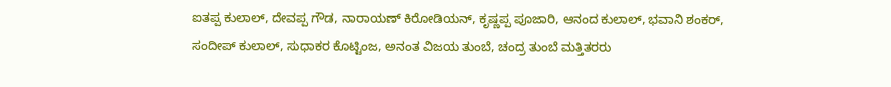ಐತಪ್ಪ ಕುಲಾಲ್, ದೇವಪ್ಪ ಗೌಡ, ನಾರಾಯಣ್ ಕಿರೋಡಿಯನ್, ಕೃಷ್ಣಪ್ಪ ಪೂಜಾರಿ, ಆನಂದ ಕುಲಾಲ್, ಭವಾನಿ ಶಂಕರ್, ಸಂದೀಪ್ ಕುಲಾಲ್, ಸುಧಾಕರ ಕೊಟ್ಟಿಂಜ, ಅನಂತ ವಿಜಯ ತುಂಬೆ, ಚಂದ್ರ ತುಂಬೆ ಮತ್ತಿತರರು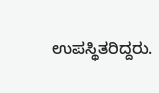ಉಪಸ್ಥಿತರಿದ್ದರು.